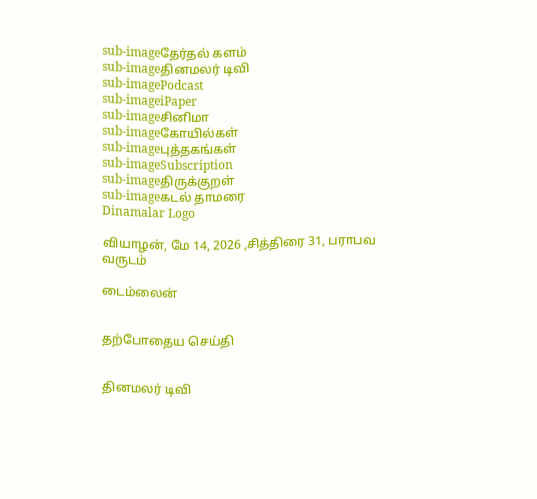sub-imageதேர்தல் களம்
sub-imageதினமலர் டிவி
sub-imagePodcast
sub-imageiPaper
sub-imageசினிமா
sub-imageகோயில்கள்
sub-imageபுத்தகங்கள்
sub-imageSubscription
sub-imageதிருக்குறள்
sub-imageகடல் தாமரை
Dinamalar Logo

வியாழன், மே 14, 2026 ,சித்திரை 31, பராபவ வருடம்

டைம்லைன்


தற்போதைய செய்தி


தினமலர் டிவி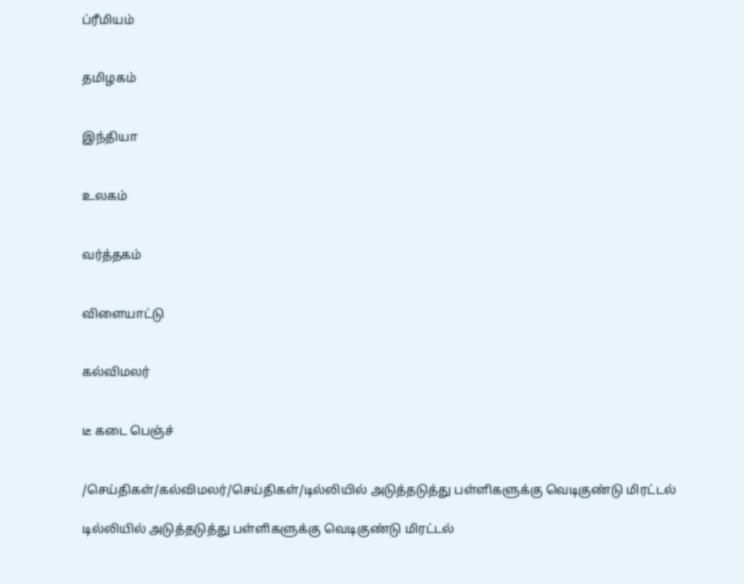ப்ரீமியம்


தமிழகம்


இந்தியா


உலகம்


வர்த்தகம்


விளையாட்டு


கல்விமலர்


டீ கடை பெஞ்ச்


/செய்திகள்/கல்விமலர்/செய்திகள்/டில்லியில் அடுத்தடுத்து பள்ளிகளுக்கு வெடிகுண்டு மிரட்டல்

டில்லியில் அடுத்தடுத்து பள்ளிகளுக்கு வெடிகுண்டு மிரட்டல்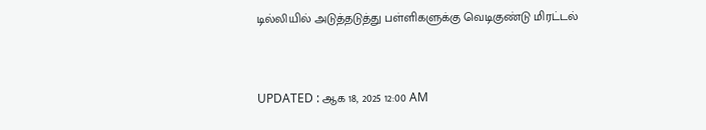டில்லியில் அடுத்தடுத்து பள்ளிகளுக்கு வெடிகுண்டு மிரட்டல்


UPDATED : ஆக 18, 2025 12:00 AM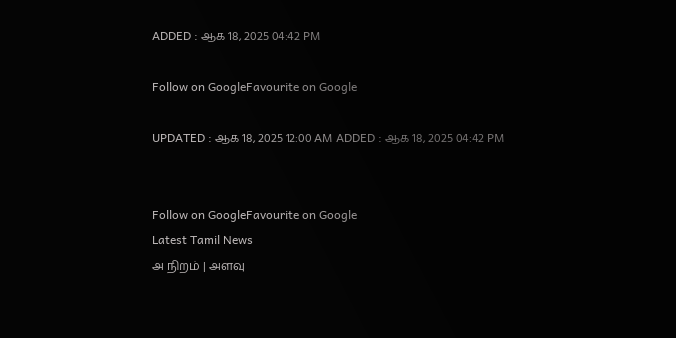ADDED : ஆக 18, 2025 04:42 PM

Follow on GoogleFavourite on Google

UPDATED : ஆக 18, 2025 12:00 AM ADDED : ஆக 18, 2025 04:42 PM


Follow on GoogleFavourite on Google
Latest Tamil News
அ நிறம் | அளவு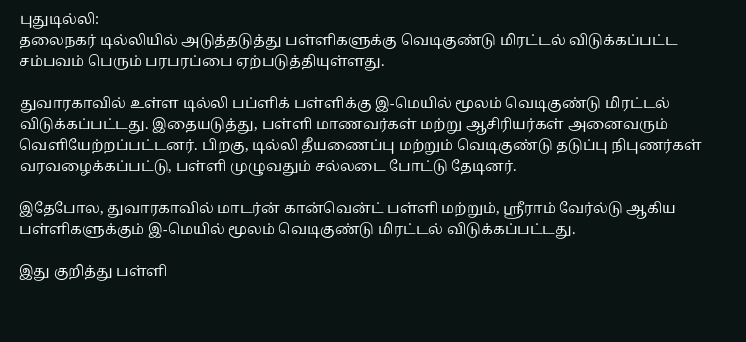புதுடில்லி:
தலைநகர் டில்லியில் அடுத்தடுத்து பள்ளிகளுக்கு வெடிகுண்டு மிரட்டல் விடுக்கப்பட்ட சம்பவம் பெரும் பரபரப்பை ஏற்படுத்தியுள்ளது.

துவாரகாவில் உள்ள டில்லி பப்ளிக் பள்ளிக்கு இ-மெயில் மூலம் வெடிகுண்டு மிரட்டல் விடுக்கப்பட்டது. இதையடுத்து, பள்ளி மாணவர்கள் மற்று ஆசிரியர்கள் அனைவரும் வெளியேற்றப்பட்டனர். பிறகு, டில்லி தீயணைப்பு மற்றும் வெடிகுண்டு தடுப்பு நிபுணர்கள் வரவழைக்கப்பட்டு, பள்ளி முழுவதும் சல்லடை போட்டு தேடினர்.

இதேபோல, துவாரகாவில் மாடர்ன் கான்வென்ட் பள்ளி மற்றும், ஸ்ரீராம் வேர்ல்டு ஆகிய பள்ளிகளுக்கும் இ-மெயில் மூலம் வெடிகுண்டு மிரட்டல் விடுக்கப்பட்டது.

இது குறித்து பள்ளி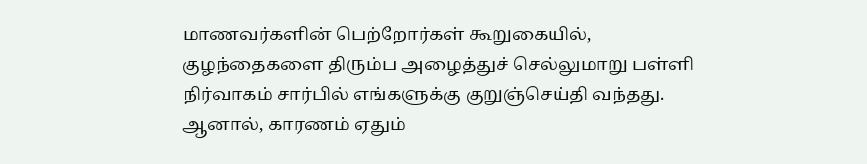மாணவர்களின் பெற்றோர்கள் கூறுகையில், குழந்தைகளை திரும்ப அழைத்துச் செல்லுமாறு பள்ளி நிர்வாகம் சார்பில் எங்களுக்கு குறுஞ்செய்தி வந்தது. ஆனால், காரணம் ஏதும்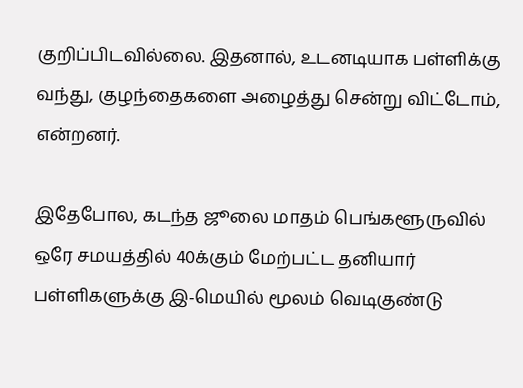குறிப்பிடவில்லை. இதனால், உடனடியாக பள்ளிக்கு வந்து, குழந்தைகளை அழைத்து சென்று விட்டோம், என்றனர்.

இதேபோல, கடந்த ஜூலை மாதம் பெங்களூருவில் ஒரே சமயத்தில் 40க்கும் மேற்பட்ட தனியார் பள்ளிகளுக்கு இ-மெயில் மூலம் வெடிகுண்டு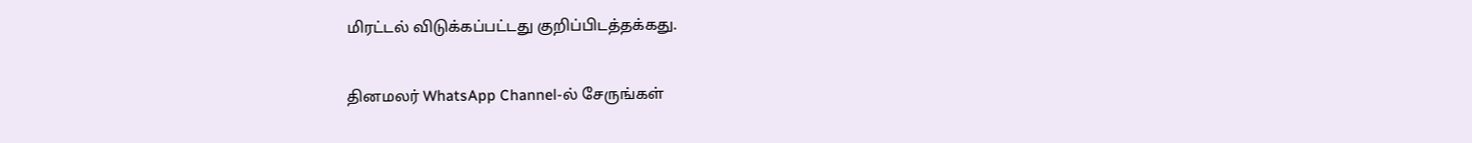மிரட்டல் விடுக்கப்பட்டது குறிப்பிடத்தக்கது.

தினமலர் WhatsApp Channel-ல் சேருங்கள்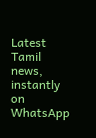Latest Tamil news, instantly on WhatsApp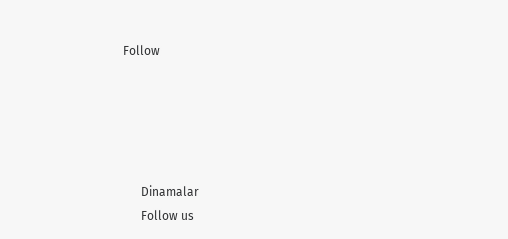Follow





      Dinamalar
      Follow us